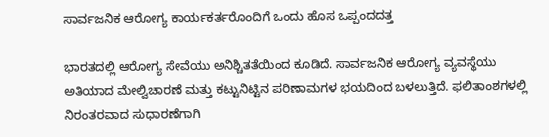ಸಾರ್ವಜನಿಕ ಆರೋಗ್ಯ ಕಾರ್ಯಕರ್ತರೊಂದಿಗೆ ಒಂದು ಹೊಸ ಒಪ್ಪಂದದತ್ತ

ಭಾರತದಲ್ಲಿ ಆರೋಗ್ಯ ಸೇವೆಯು ಅನಿಶ್ಚಿತತೆಯಿಂದ ಕೂಡಿದೆ. ಸಾರ್ವಜನಿಕ ಆರೋಗ್ಯ ವ್ಯವಸ್ಥೆಯು ಅತಿಯಾದ ಮೇಲ್ವಿಚಾರಣೆ ಮತ್ತು ಕಟ್ಟುನಿಟ್ಟಿನ ಪರಿಣಾಮಗಳ ಭಯದಿಂದ ಬಳಲುತ್ತಿದೆ. ಫಲಿತಾಂಶಗಳಲ್ಲಿ ನಿರಂತರವಾದ ಸುಧಾರಣೆಗಾಗಿ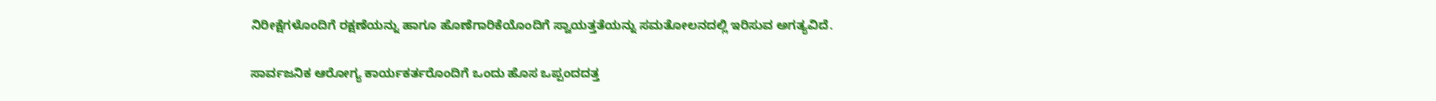ನಿರೀಕ್ಷೆಗಳೊಂದಿಗೆ ರಕ್ಷಣೆಯನ್ನು ಹಾಗೂ ಹೊಣೆಗಾರಿಕೆಯೊಂದಿಗೆ ಸ್ವಾಯತ್ತತೆಯನ್ನು ಸಮತೋಲನದಲ್ಲಿ ಇರಿಸುವ ಅಗತ್ಯವಿದೆ.

ಸಾರ್ವಜನಿಕ ಆರೋಗ್ಯ ಕಾರ್ಯಕರ್ತರೊಂದಿಗೆ ಒಂದು ಹೊಸ ಒಪ್ಪಂದದತ್ತ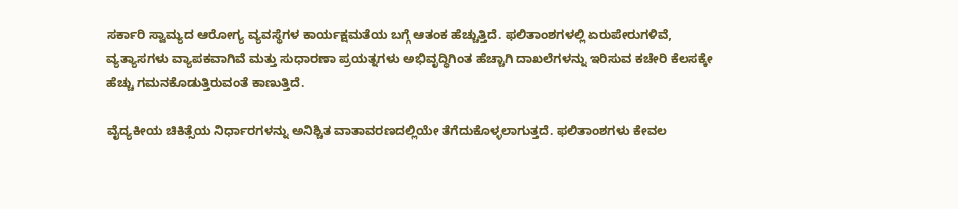ಸರ್ಕಾರಿ ಸ್ವಾಮ್ಯದ ಆರೋಗ್ಯ ವ್ಯವಸ್ಥೆಗಳ ಕಾರ್ಯಕ್ಷಮತೆಯ ಬಗ್ಗೆ ಆತಂಕ ಹೆಚ್ಚುತ್ತಿದೆ. ಫಲಿತಾಂಶಗಳಲ್ಲಿ ಏರುಪೇರುಗಳಿವೆ, ವ್ಯತ್ಯಾಸಗಳು ವ್ಯಾಪಕವಾಗಿವೆ ಮತ್ತು ಸುಧಾರಣಾ ಪ್ರಯತ್ನಗಳು ಅಭಿವೃದ್ಧಿಗಿಂತ ಹೆಚ್ಚಾಗಿ ದಾಖಲೆಗಳನ್ನು ಇರಿಸುವ ಕಚೇರಿ ಕೆಲಸಕ್ಕೇ ಹೆಚ್ಚು ಗಮನಕೊಡುತ್ತಿರುವಂತೆ ಕಾಣುತ್ತಿದೆ.

ವೈದ್ಯಕೀಯ ಚಿಕಿತ್ಸೆಯ ನಿರ್ಧಾರಗಳನ್ನು ಅನಿಶ್ಚಿತ ವಾತಾವರಣದಲ್ಲಿಯೇ ತೆಗೆದುಕೊಳ್ಳಲಾಗುತ್ತದೆ. ಫಲಿತಾಂಶಗಳು ಕೇವಲ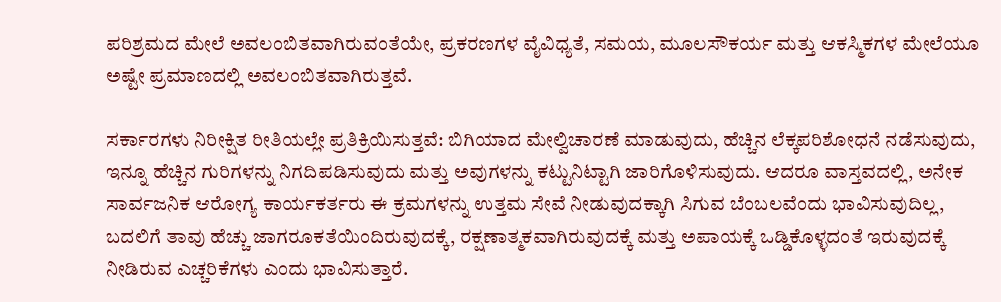ಪರಿಶ್ರಮದ ಮೇಲೆ ಅವಲಂಬಿತವಾಗಿರುವಂತೆಯೇ, ಪ್ರಕರಣಗಳ ವೈವಿಧ್ಯತೆ, ಸಮಯ, ಮೂಲಸೌಕರ್ಯ ಮತ್ತು ಆಕಸ್ಮಿಕಗಳ ಮೇಲೆಯೂ ಅಷ್ಟೇ ಪ್ರಮಾಣದಲ್ಲಿ ಅವಲಂಬಿತವಾಗಿರುತ್ತವೆ.

ಸರ್ಕಾರಗಳು ನಿರೀಕ್ಷಿತ ರೀತಿಯಲ್ಲೇ ಪ್ರತಿಕ್ರಿಯಿಸುತ್ತವೆ: ಬಿಗಿಯಾದ ಮೇಲ್ವಿಚಾರಣೆ ಮಾಡುವುದು, ಹೆಚ್ಚಿನ ಲೆಕ್ಕಪರಿಶೋಧನೆ ನಡೆಸುವುದು, ಇನ್ನೂ ಹೆಚ್ಚಿನ ಗುರಿಗಳನ್ನು ನಿಗದಿಪಡಿಸುವುದು ಮತ್ತು ಅವುಗಳನ್ನು ಕಟ್ಟುನಿಟ್ಟಾಗಿ ಜಾರಿಗೊಳಿಸುವುದು. ಆದರೂ ವಾಸ್ತವದಲ್ಲಿ, ಅನೇಕ ಸಾರ್ವಜನಿಕ ಆರೋಗ್ಯ ಕಾರ್ಯಕರ್ತರು ಈ ಕ್ರಮಗಳನ್ನು ಉತ್ತಮ ಸೇವೆ ನೀಡುವುದಕ್ಕಾಗಿ ಸಿಗುವ ಬೆಂಬಲವೆಂದು ಭಾವಿಸುವುದಿಲ್ಲ, ಬದಲಿಗೆ ತಾವು ಹೆಚ್ಚು ಜಾಗರೂಕತೆಯಿಂದಿರುವುದಕ್ಕೆ, ರಕ್ಷಣಾತ್ಮಕವಾಗಿರುವುದಕ್ಕೆ ಮತ್ತು ಅಪಾಯಕ್ಕೆ ಒಡ್ಡಿಕೊಳ್ಳದಂತೆ ಇರುವುದಕ್ಕೆ ನೀಡಿರುವ ಎಚ್ಚರಿಕೆಗಳು ಎಂದು ಭಾವಿಸುತ್ತಾರೆ.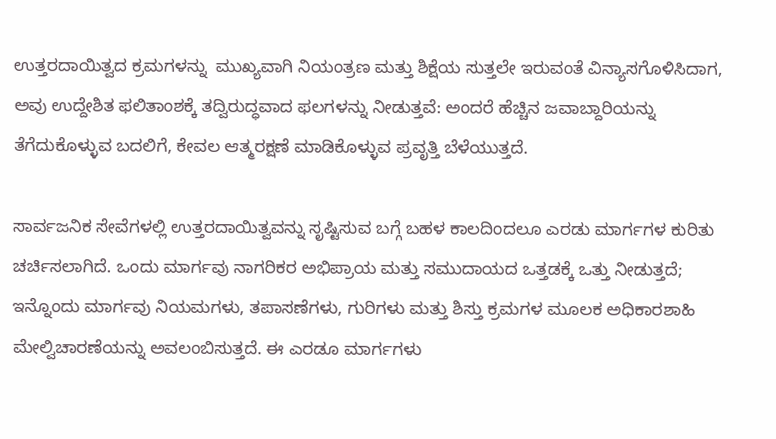ಉತ್ತರದಾಯಿತ್ವದ ಕ್ರಮಗಳನ್ನು  ಮುಖ್ಯವಾಗಿ ನಿಯಂತ್ರಣ ಮತ್ತು ಶಿಕ್ಷೆಯ ಸುತ್ತಲೇ ಇರುವಂತೆ ವಿನ್ಯಾಸಗೊಳಿಸಿದಾಗ, ಅವು ಉದ್ದೇಶಿತ ಫಲಿತಾಂಶಕ್ಕೆ ತದ್ವಿರುದ್ಧವಾದ ಫಲಗಳನ್ನು ನೀಡುತ್ತವೆ: ಅಂದರೆ ಹೆಚ್ಚಿನ ಜವಾಬ್ದಾರಿಯನ್ನು ತೆಗೆದುಕೊಳ್ಳುವ ಬದಲಿಗೆ, ಕೇವಲ ಆತ್ಮರಕ್ಷಣೆ ಮಾಡಿಕೊಳ್ಳುವ ಪ್ರವೃತ್ತಿ ಬೆಳೆಯುತ್ತದೆ.

ಸಾರ್ವಜನಿಕ ಸೇವೆಗಳಲ್ಲಿ ಉತ್ತರದಾಯಿತ್ವವನ್ನು ಸೃಷ್ಟಿಸುವ ಬಗ್ಗೆ ಬಹಳ ಕಾಲದಿಂದಲೂ ಎರಡು ಮಾರ್ಗಗಳ ಕುರಿತು ಚರ್ಚಿಸಲಾಗಿದೆ. ಒಂದು ಮಾರ್ಗವು ನಾಗರಿಕರ ಅಭಿಪ್ರಾಯ ಮತ್ತು ಸಮುದಾಯದ ಒತ್ತಡಕ್ಕೆ ಒತ್ತು ನೀಡುತ್ತದೆ; ಇನ್ನೊಂದು ಮಾರ್ಗವು ನಿಯಮಗಳು, ತಪಾಸಣೆಗಳು, ಗುರಿಗಳು ಮತ್ತು ಶಿಸ್ತು ಕ್ರಮಗಳ ಮೂಲಕ ಅಧಿಕಾರಶಾಹಿ ಮೇಲ್ವಿಚಾರಣೆಯನ್ನು ಅವಲಂಬಿಸುತ್ತದೆ. ಈ ಎರಡೂ ಮಾರ್ಗಗಳು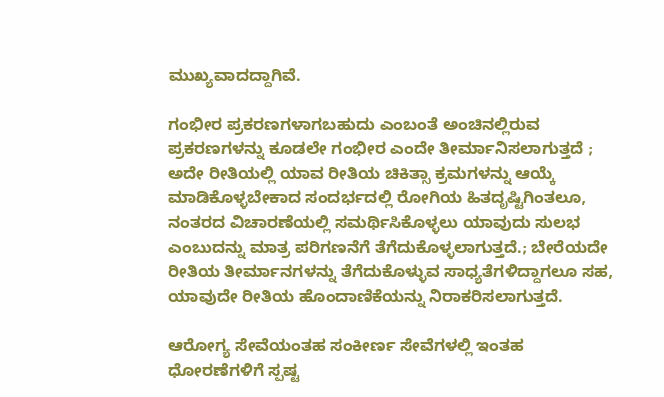ಮುಖ್ಯವಾದದ್ದಾಗಿವೆ.

ಗಂಭೀರ ಪ್ರಕರಣಗಳಾಗಬಹುದು ಎಂಬಂತೆ ಅಂಚಿನಲ್ಲಿರುವ ಪ್ರಕರಣಗಳನ್ನು ಕೂಡಲೇ ಗಂಭೀರ ಎಂದೇ ತೀರ್ಮಾನಿಸಲಾಗುತ್ತದೆ ; ಅದೇ ರೀತಿಯಲ್ಲಿ ಯಾವ ರೀತಿಯ ಚಿಕಿತ್ಸಾ ಕ್ರಮಗಳನ್ನು ಆಯ್ಕೆ ಮಾಡಿಕೊಳ್ಳಬೇಕಾದ ಸಂದರ್ಭದಲ್ಲಿ ರೋಗಿಯ ಹಿತದೃಷ್ಟಿಗಿಂತಲೂ, ನಂತರದ ವಿಚಾರಣೆಯಲ್ಲಿ ಸಮರ್ಥಿಸಿಕೊಳ್ಳಲು ಯಾವುದು ಸುಲಭ ಎಂಬುದನ್ನು ಮಾತ್ರ ಪರಿಗಣನೆಗೆ ತೆಗೆದುಕೊಳ್ಳಲಾಗುತ್ತದೆ.; ಬೇರೆಯದೇ ರೀತಿಯ ತೀರ್ಮಾನಗಳನ್ನು ತೆಗೆದುಕೊಳ್ಳುವ ಸಾಧ್ಯತೆಗಳಿದ್ದಾಗಲೂ ಸಹ, ಯಾವುದೇ ರೀತಿಯ ಹೊಂದಾಣಿಕೆಯನ್ನು ನಿರಾಕರಿಸಲಾಗುತ್ತದೆ.

ಆರೋಗ್ಯ ಸೇವೆಯಂತಹ ಸಂಕೀರ್ಣ ಸೇವೆಗಳಲ್ಲಿ ಇಂತಹ ಧೋರಣೆಗಳಿಗೆ ಸ್ಪಷ್ಟ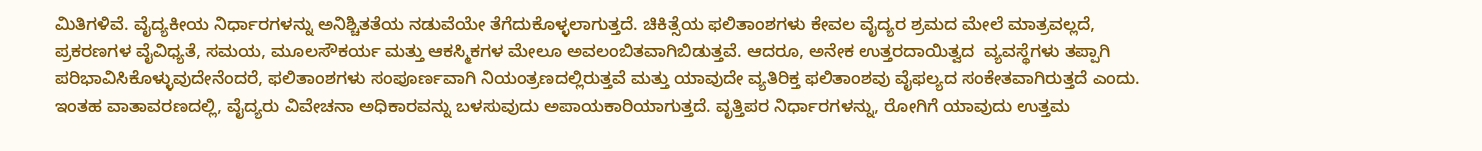ಮಿತಿಗಳಿವೆ. ವೈದ್ಯಕೀಯ ನಿರ್ಧಾರಗಳನ್ನು ಅನಿಶ್ಚಿತತೆಯ ನಡುವೆಯೇ ತೆಗೆದುಕೊಳ್ಳಲಾಗುತ್ತದೆ. ಚಿಕಿತ್ಸೆಯ ಫಲಿತಾಂಶಗಳು ಕೇವಲ ವೈದ್ಯರ ಶ್ರಮದ ಮೇಲೆ ಮಾತ್ರವಲ್ಲದೆ, ಪ್ರಕರಣಗಳ ವೈವಿಧ್ಯತೆ, ಸಮಯ, ಮೂಲಸೌಕರ್ಯ ಮತ್ತು ಆಕಸ್ಮಿಕಗಳ ಮೇಲೂ ಅವಲಂಬಿತವಾಗಿಬಿಡುತ್ತವೆ. ಆದರೂ, ಅನೇಕ ಉತ್ತರದಾಯಿತ್ವದ  ವ್ಯವಸ್ಥೆಗಳು ತಪ್ಪಾಗಿ ಪರಿಭಾವಿಸಿಕೊಳ್ಳುವುದೇನೆಂದರೆ, ಫಲಿತಾಂಶಗಳು ಸಂಪೂರ್ಣವಾಗಿ ನಿಯಂತ್ರಣದಲ್ಲಿರುತ್ತವೆ ಮತ್ತು ಯಾವುದೇ ವ್ಯತಿರಿಕ್ತ ಫಲಿತಾಂಶವು ವೈಫಲ್ಯದ ಸಂಕೇತವಾಗಿರುತ್ತದೆ ಎಂದು. ಇಂತಹ ವಾತಾವರಣದಲ್ಲಿ, ವೈದ್ಯರು ವಿವೇಚನಾ ಅಧಿಕಾರವನ್ನು ಬಳಸುವುದು ಅಪಾಯಕಾರಿಯಾಗುತ್ತದೆ. ವೃತ್ತಿಪರ ನಿರ್ಧಾರಗಳನ್ನು, ರೋಗಿಗೆ ಯಾವುದು ಉತ್ತಮ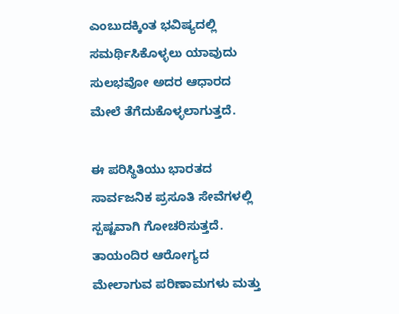ಎಂಬುದಕ್ಕಿಂತ ಭವಿಷ್ಯದಲ್ಲಿ ಸಮರ್ಥಿಸಿಕೊಳ್ಳಲು ಯಾವುದು ಸುಲಭವೋ ಅದರ ಆಧಾರದ ಮೇಲೆ ತೆಗೆದುಕೊಳ್ಳಲಾಗುತ್ತದೆ.

ಈ ಪರಿಸ್ಥಿತಿಯು ಭಾರತದ ಸಾರ್ವಜನಿಕ ಪ್ರಸೂತಿ ಸೇವೆಗಳಲ್ಲಿ ಸ್ಪಷ್ಟವಾಗಿ ಗೋಚರಿಸುತ್ತದೆ. ತಾಯಂದಿರ ಆರೋಗ್ಯದ ಮೇಲಾಗುವ ಪರಿಣಾಮಗಳು ಮತ್ತು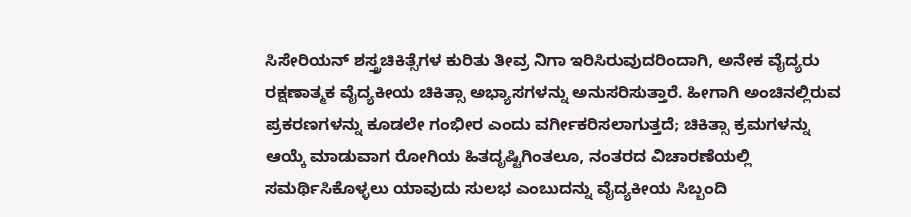ಸಿಸೇರಿಯನ್ ಶಸ್ತ್ರಚಿಕಿತ್ಸೆಗಳ ಕುರಿತು ತೀವ್ರ ನಿಗಾ ಇರಿಸಿರುವುದರಿಂದಾಗಿ, ಅನೇಕ ವೈದ್ಯರು ರಕ್ಷಣಾತ್ಮಕ ವೈದ್ಯಕೀಯ ಚಿಕಿತ್ಸಾ ಅಭ್ಯಾಸಗಳನ್ನು ಅನುಸರಿಸುತ್ತಾರೆ. ಹೀಗಾಗಿ ಅಂಚಿನಲ್ಲಿರುವ ಪ್ರಕರಣಗಳನ್ನು ಕೂಡಲೇ ಗಂಭೀರ ಎಂದು ವರ್ಗೀಕರಿಸಲಾಗುತ್ತದೆ; ಚಿಕಿತ್ಸಾ ಕ್ರಮಗಳನ್ನು ಆಯ್ಕೆ ಮಾಡುವಾಗ ರೋಗಿಯ ಹಿತದೃಷ್ಟಿಗಿಂತಲೂ, ನಂತರದ ವಿಚಾರಣೆಯಲ್ಲಿ ಸಮರ್ಥಿಸಿಕೊಳ್ಳಲು ಯಾವುದು ಸುಲಭ ಎಂಬುದನ್ನು ವೈದ್ಯಕೀಯ ಸಿಬ್ಬಂದಿ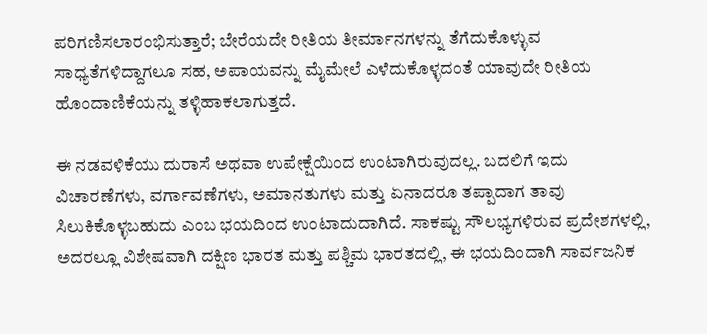ಪರಿಗಣಿಸಲಾರಂಭಿಸುತ್ತಾರೆ; ಬೇರೆಯದೇ ರೀತಿಯ ತೀರ್ಮಾನಗಳನ್ನು ತೆಗೆದುಕೊಳ್ಳುವ ಸಾಧ್ಯತೆಗಳಿದ್ದಾಗಲೂ ಸಹ, ಅಪಾಯವನ್ನು ಮೈಮೇಲೆ ಎಳೆದುಕೊಳ್ಳದಂತೆ ಯಾವುದೇ ರೀತಿಯ ಹೊಂದಾಣಿಕೆಯನ್ನು ತಳ್ಳಿಹಾಕಲಾಗುತ್ತದೆ.

ಈ ನಡವಳಿಕೆಯು ದುರಾಸೆ ಅಥವಾ ಉಪೇಕ್ಷೆಯಿಂದ ಉಂಟಾಗಿರುವುದಲ್ಲ. ಬದಲಿಗೆ ಇದು ವಿಚಾರಣೆಗಳು, ವರ್ಗಾವಣೆಗಳು, ಅಮಾನತುಗಳು ಮತ್ತು ಏನಾದರೂ ತಪ್ಪಾದಾಗ ತಾವು  ಸಿಲುಕಿಕೊಳ್ಳಬಹುದು ಎಂಬ ಭಯದಿಂದ ಉಂಟಾದುದಾಗಿದೆ. ಸಾಕಷ್ಟು ಸೌಲಭ್ಯಗಳಿರುವ ಪ್ರದೇಶಗಳಲ್ಲಿ, ಅದರಲ್ಲೂ ವಿಶೇಷವಾಗಿ ದಕ್ಷಿಣ ಭಾರತ ಮತ್ತು ಪಶ್ಚಿಮ ಭಾರತದಲ್ಲಿ, ಈ ಭಯದಿಂದಾಗಿ ಸಾರ್ವಜನಿಕ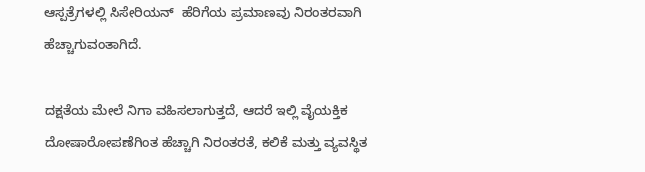ಆಸ್ಪತ್ರೆಗಳಲ್ಲಿ ಸಿಸೇರಿಯನ್  ಹೆರಿಗೆಯ ಪ್ರಮಾಣವು ನಿರಂತರವಾಗಿ ಹೆಚ್ಚಾಗುವಂತಾಗಿದೆ.

ದಕ್ಷತೆಯ ಮೇಲೆ ನಿಗಾ ವಹಿಸಲಾಗುತ್ತದೆ, ಆದರೆ ಇಲ್ಲಿ ವೈಯಕ್ತಿಕ ದೋಷಾರೋಪಣೆಗಿಂತ ಹೆಚ್ಚಾಗಿ ನಿರಂತರತೆ, ಕಲಿಕೆ ಮತ್ತು ವ್ಯವಸ್ಥಿತ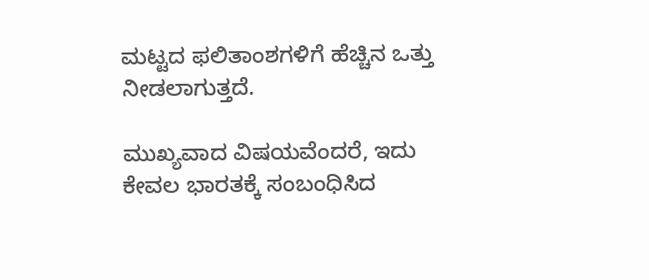ಮಟ್ಟದ ಫಲಿತಾಂಶಗಳಿಗೆ ಹೆಚ್ಚಿನ ಒತ್ತು ನೀಡಲಾಗುತ್ತದೆ.

ಮುಖ್ಯವಾದ ವಿಷಯವೆಂದರೆ, ಇದು ಕೇವಲ ಭಾರತಕ್ಕೆ ಸಂಬಂಧಿಸಿದ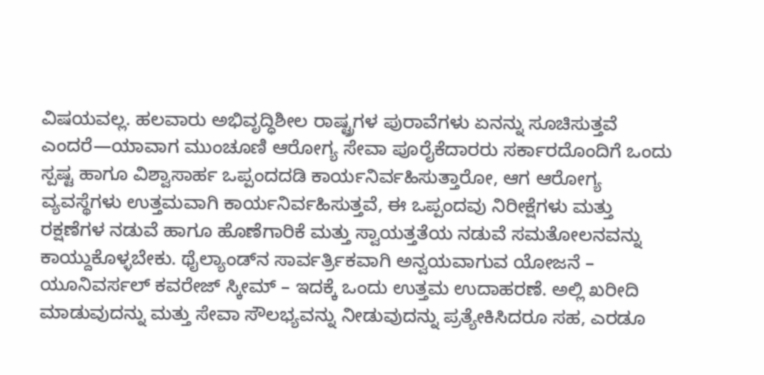ವಿಷಯವಲ್ಲ. ಹಲವಾರು ಅಭಿವೃದ್ಧಿಶೀಲ ರಾಷ್ಟ್ರಗಳ ಪುರಾವೆಗಳು ಏನನ್ನು ಸೂಚಿಸುತ್ತವೆ ಎಂದರೆ—ಯಾವಾಗ ಮುಂಚೂಣಿ ಆರೋಗ್ಯ ಸೇವಾ ಪೂರೈಕೆದಾರರು ಸರ್ಕಾರದೊಂದಿಗೆ ಒಂದು ಸ್ಪಷ್ಟ ಹಾಗೂ ವಿಶ್ವಾಸಾರ್ಹ ಒಪ್ಪಂದದಡಿ ಕಾರ್ಯನಿರ್ವಹಿಸುತ್ತಾರೋ, ಆಗ ಆರೋಗ್ಯ ವ್ಯವಸ್ಥೆಗಳು ಉತ್ತಮವಾಗಿ ಕಾರ್ಯನಿರ್ವಹಿಸುತ್ತವೆ, ಈ ಒಪ್ಪಂದವು ನಿರೀಕ್ಷೆಗಳು ಮತ್ತು ರಕ್ಷಣೆಗಳ ನಡುವೆ ಹಾಗೂ ಹೊಣೆಗಾರಿಕೆ ಮತ್ತು ಸ್ವಾಯತ್ತತೆಯ ನಡುವೆ ಸಮತೋಲನವನ್ನು ಕಾಯ್ದುಕೊಳ್ಳಬೇಕು. ಥೈಲ್ಯಾಂಡ್‌ನ ಸಾರ್ವರ್ತ್ರಿಕವಾಗಿ ಅನ್ವಯವಾಗುವ ಯೋಜನೆ – ಯೂನಿವರ್ಸಲ್ ಕವರೇಜ್ ಸ್ಕೀಮ್ – ಇದಕ್ಕೆ ಒಂದು ಉತ್ತಮ ಉದಾಹರಣೆ. ಅಲ್ಲಿ ಖರೀದಿ ಮಾಡುವುದನ್ನು ಮತ್ತು ಸೇವಾ ಸೌಲಭ್ಯವನ್ನು ನೀಡುವುದನ್ನು ಪ್ರತ್ಯೇಕಿಸಿದರೂ ಸಹ, ಎರಡೂ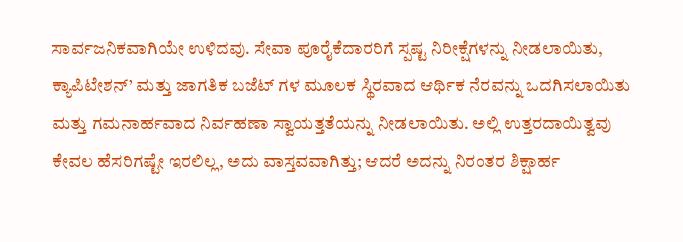ಸಾರ್ವಜನಿಕವಾಗಿಯೇ ಉಳಿದವು. ಸೇವಾ ಪೂರೈಕೆದಾರರಿಗೆ ಸ್ಪಷ್ಟ ನಿರೀಕ್ಷೆಗಳನ್ನು ನೀಡಲಾಯಿತು, ಕ್ಯಾಪಿಟೇಶನ್’ ಮತ್ತು ಜಾಗತಿಕ ಬಜೆಟ್ ಗಳ ಮೂಲಕ ಸ್ಥಿರವಾದ ಆರ್ಥಿಕ ನೆರವನ್ನು ಒದಗಿಸಲಾಯಿತು ಮತ್ತು ಗಮನಾರ್ಹವಾದ ನಿರ್ವಹಣಾ ಸ್ವಾಯತ್ತತೆಯನ್ನು ನೀಡಲಾಯಿತು. ಅಲ್ಲಿ ಉತ್ತರದಾಯಿತ್ವವು ಕೇವಲ ಹೆಸರಿಗಷ್ಟೇ ಇರಲಿಲ್ಲ, ಅದು ವಾಸ್ತವವಾಗಿತ್ತು; ಆದರೆ ಅದನ್ನು ನಿರಂತರ ಶಿಕ್ಷಾರ್ಹ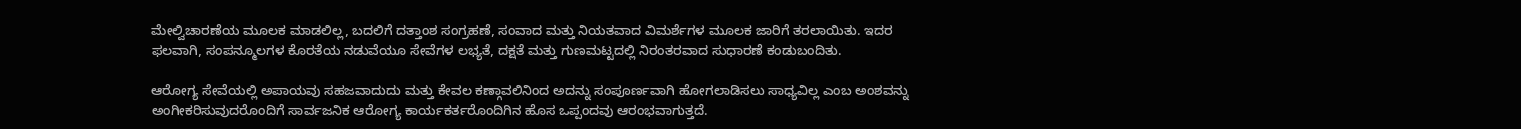ಮೇಲ್ವಿಚಾರಣೆಯ ಮೂಲಕ ಮಾಡಲಿಲ್ಲ, ಬದಲಿಗೆ ದತ್ತಾಂಶ ಸಂಗ್ರಹಣೆ, ಸಂವಾದ ಮತ್ತು ನಿಯತವಾದ ವಿಮರ್ಶೆಗಳ ಮೂಲಕ ಜಾರಿಗೆ ತರಲಾಯಿತು. ಇದರ ಫಲವಾಗಿ, ಸಂಪನ್ಮೂಲಗಳ ಕೊರತೆಯ ನಡುವೆಯೂ ಸೇವೆಗಳ ಲಭ್ಯತೆ, ದಕ್ಷತೆ ಮತ್ತು ಗುಣಮಟ್ಟದಲ್ಲಿ ನಿರಂತರವಾದ ಸುಧಾರಣೆ ಕಂಡುಬಂದಿತು.

ಆರೋಗ್ಯ ಸೇವೆಯಲ್ಲಿ ಅಪಾಯವು ಸಹಜವಾದುದು ಮತ್ತು ಕೇವಲ ಕಣ್ಗಾವಲಿನಿಂದ ಅದನ್ನು ಸಂಪೂರ್ಣವಾಗಿ ಹೋಗಲಾಡಿಸಲು ಸಾಧ್ಯವಿಲ್ಲ ಎಂಬ ಅಂಶವನ್ನು ಅಂಗೀಕರಿಸುವುದರೊಂದಿಗೆ ಸಾರ್ವಜನಿಕ ಆರೋಗ್ಯ ಕಾರ್ಯಕರ್ತರೊಂದಿಗಿನ ಹೊಸ ಒಪ್ಪಂದವು ಆರಂಭವಾಗುತ್ತದೆ.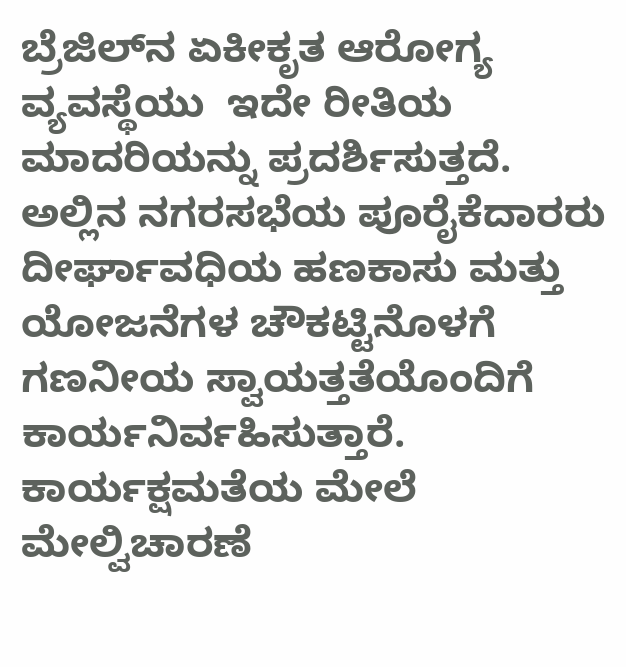ಬ್ರೆಜಿಲ್‌ನ ಏಕೀಕೃತ ಆರೋಗ್ಯ ವ್ಯವಸ್ಥೆಯು  ಇದೇ ರೀತಿಯ ಮಾದರಿಯನ್ನು ಪ್ರದರ್ಶಿಸುತ್ತದೆ. ಅಲ್ಲಿನ ನಗರಸಭೆಯ ಪೂರೈಕೆದಾರರು ದೀರ್ಘಾವಧಿಯ ಹಣಕಾಸು ಮತ್ತು ಯೋಜನೆಗಳ ಚೌಕಟ್ಟಿನೊಳಗೆ ಗಣನೀಯ ಸ್ವಾಯತ್ತತೆಯೊಂದಿಗೆ ಕಾರ್ಯನಿರ್ವಹಿಸುತ್ತಾರೆ. ಕಾರ್ಯಕ್ಷಮತೆಯ ಮೇಲೆ ಮೇಲ್ವಿಚಾರಣೆ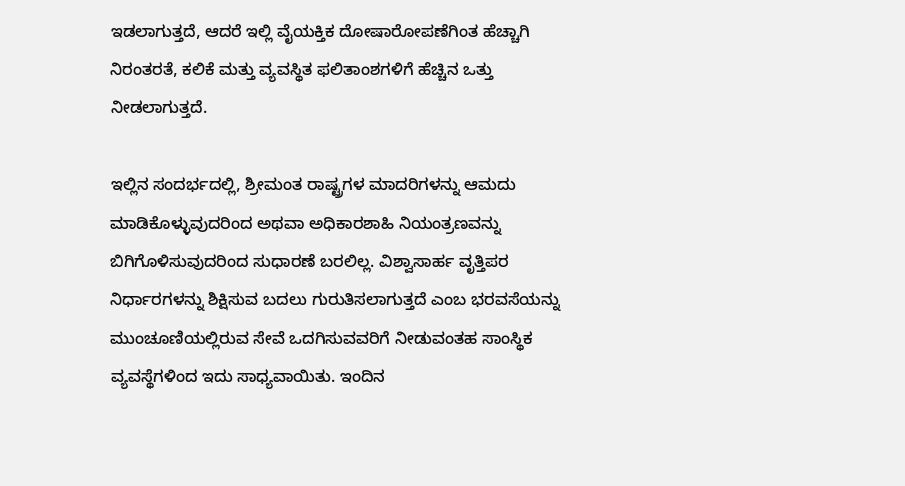ಇಡಲಾಗುತ್ತದೆ, ಆದರೆ ಇಲ್ಲಿ ವೈಯಕ್ತಿಕ ದೋಷಾರೋಪಣೆಗಿಂತ ಹೆಚ್ಚಾಗಿ ನಿರಂತರತೆ, ಕಲಿಕೆ ಮತ್ತು ವ್ಯವಸ್ಥಿತ ಫಲಿತಾಂಶಗಳಿಗೆ ಹೆಚ್ಚಿನ ಒತ್ತು ನೀಡಲಾಗುತ್ತದೆ.

ಇಲ್ಲಿನ ಸಂದರ್ಭದಲ್ಲಿ, ಶ್ರೀಮಂತ ರಾಷ್ಟ್ರಗಳ ಮಾದರಿಗಳನ್ನು ಆಮದು ಮಾಡಿಕೊಳ್ಳುವುದರಿಂದ ಅಥವಾ ಅಧಿಕಾರಶಾಹಿ ನಿಯಂತ್ರಣವನ್ನು ಬಿಗಿಗೊಳಿಸುವುದರಿಂದ ಸುಧಾರಣೆ ಬರಲಿಲ್ಲ. ವಿಶ್ವಾಸಾರ್ಹ ವೃತ್ತಿಪರ ನಿರ್ಧಾರಗಳನ್ನು ಶಿಕ್ಷಿಸುವ ಬದಲು ಗುರುತಿಸಲಾಗುತ್ತದೆ ಎಂಬ ಭರವಸೆಯನ್ನು ಮುಂಚೂಣಿಯಲ್ಲಿರುವ ಸೇವೆ ಒದಗಿಸುವವರಿಗೆ ನೀಡುವಂತಹ ಸಾಂಸ್ಥಿಕ ವ್ಯವಸ್ಥೆಗಳಿಂದ ಇದು ಸಾಧ್ಯವಾಯಿತು. ಇಂದಿನ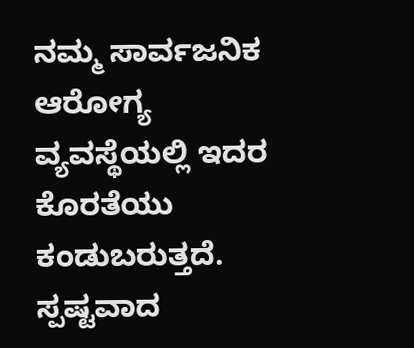ನಮ್ಮ ಸಾರ್ವಜನಿಕ ಆರೋಗ್ಯ ವ್ಯವಸ್ಥೆಯಲ್ಲಿ ಇದರ ಕೊರತೆಯು ಕಂಡುಬರುತ್ತದೆ. ಸ್ಪಷ್ಟವಾದ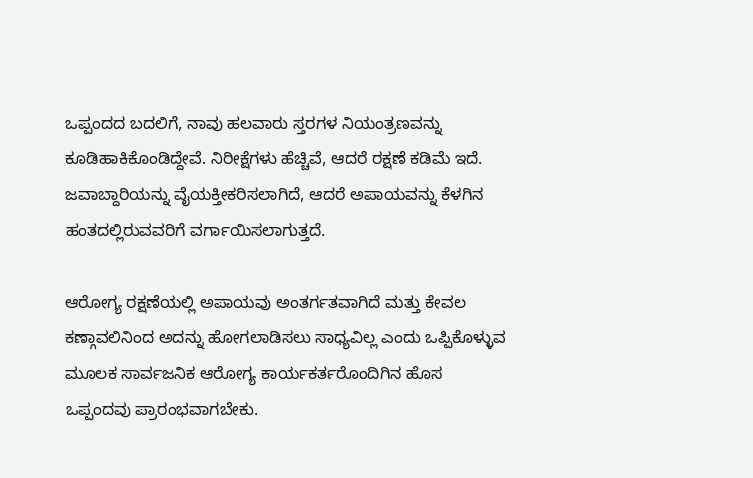ಒಪ್ಪಂದದ ಬದಲಿಗೆ, ನಾವು ಹಲವಾರು ಸ್ತರಗಳ ನಿಯಂತ್ರಣವನ್ನು ಕೂಡಿಹಾಕಿಕೊಂಡಿದ್ದೇವೆ. ನಿರೀಕ್ಷೆಗಳು ಹೆಚ್ಚಿವೆ, ಆದರೆ ರಕ್ಷಣೆ ಕಡಿಮೆ ಇದೆ. ಜವಾಬ್ದಾರಿಯನ್ನು ವೈಯಕ್ತೀಕರಿಸಲಾಗಿದೆ, ಆದರೆ ಅಪಾಯವನ್ನು ಕೆಳಗಿನ ಹಂತದಲ್ಲಿರುವವರಿಗೆ ವರ್ಗಾಯಿಸಲಾಗುತ್ತದೆ.

ಆರೋಗ್ಯ ರಕ್ಷಣೆಯಲ್ಲಿ ಅಪಾಯವು ಅಂತರ್ಗತವಾಗಿದೆ ಮತ್ತು ಕೇವಲ ಕಣ್ಗಾವಲಿನಿಂದ ಅದನ್ನು ಹೋಗಲಾಡಿಸಲು ಸಾಧ್ಯವಿಲ್ಲ ಎಂದು ಒಪ್ಪಿಕೊಳ್ಳುವ ಮೂಲಕ ಸಾರ್ವಜನಿಕ ಆರೋಗ್ಯ ಕಾರ್ಯಕರ್ತರೊಂದಿಗಿನ ಹೊಸ ಒಪ್ಪಂದವು ಪ್ರಾರಂಭವಾಗಬೇಕು.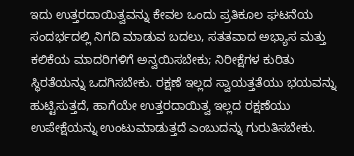ಇದು ಉತ್ತರದಾಯಿತ್ವವನ್ನು ಕೇವಲ ಒಂದು ಪ್ರತಿಕೂಲ ಘಟನೆಯ ಸಂದರ್ಭದಲ್ಲಿ ನಿಗದಿ ಮಾಡುವ ಬದಲು, ಸತತವಾದ ಅಭ್ಯಾಸ ಮತ್ತು ಕಲಿಕೆಯ ಮಾದರಿಗಳಿಗೆ ಅನ್ವಯಿಸಬೇಕು; ನಿರೀಕ್ಷೆಗಳ ಕುರಿತು ಸ್ಥಿರತೆಯನ್ನು ಒದಗಿಸಬೇಕು. ರಕ್ಷಣೆ ಇಲ್ಲದ ಸ್ವಾಯತ್ತತೆಯು ಭಯವನ್ನು ಹುಟ್ಟಿಸುತ್ತದೆ, ಹಾಗೆಯೇ ಉತ್ತರದಾಯಿತ್ವ ಇಲ್ಲದ ರಕ್ಷಣೆಯು ಉಪೇಕ್ಷೆಯನ್ನು ಉಂಟುಮಾಡುತ್ತದೆ ಎಂಬುದನ್ನು ಗುರುತಿಸಬೇಕು.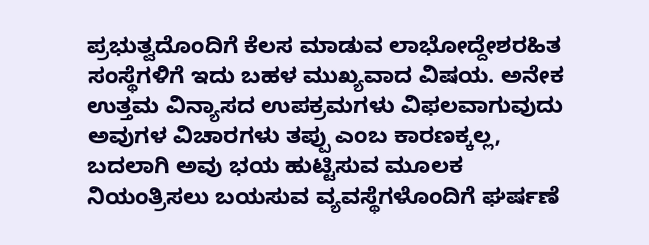ಪ್ರಭುತ್ವದೊಂದಿಗೆ ಕೆಲಸ ಮಾಡುವ ಲಾಭೋದ್ದೇಶರಹಿತ ಸಂಸ್ಥೆಗಳಿಗೆ ಇದು ಬಹಳ ಮುಖ್ಯವಾದ ವಿಷಯ. ಅನೇಕ ಉತ್ತಮ ವಿನ್ಯಾಸದ ಉಪಕ್ರಮಗಳು ವಿಫಲವಾಗುವುದು ಅವುಗಳ ವಿಚಾರಗಳು ತಪ್ಪು ಎಂಬ ಕಾರಣಕ್ಕಲ್ಲ, ಬದಲಾಗಿ ಅವು ಭಯ ಹುಟ್ಟಿಸುವ ಮೂಲಕ ನಿಯಂತ್ರಿಸಲು ಬಯಸುವ ವ್ಯವಸ್ಥೆಗಳೊಂದಿಗೆ ಘರ್ಷಣೆ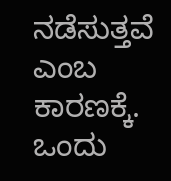ನಡೆಸುತ್ತವೆ ಎಂಬ ಕಾರಣಕ್ಕೆ. ಒಂದು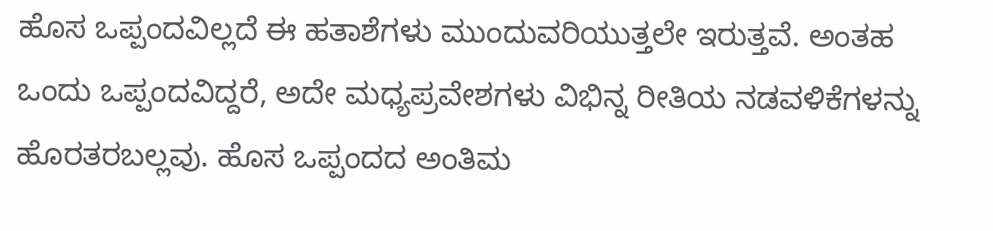ಹೊಸ ಒಪ್ಪಂದವಿಲ್ಲದೆ ಈ ಹತಾಶೆಗಳು ಮುಂದುವರಿಯುತ್ತಲೇ ಇರುತ್ತವೆ. ಅಂತಹ ಒಂದು ಒಪ್ಪಂದವಿದ್ದರೆ, ಅದೇ ಮಧ್ಯಪ್ರವೇಶಗಳು ವಿಭಿನ್ನ ರೀತಿಯ ನಡವಳಿಕೆಗಳನ್ನು ಹೊರತರಬಲ್ಲವು. ಹೊಸ ಒಪ್ಪಂದದ ಅಂತಿಮ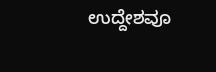ಉದ್ದೇಶವೂ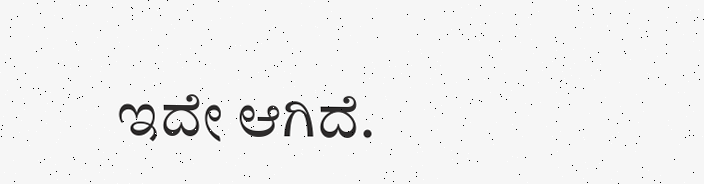ಇದೇ ಆಗಿದೆ.